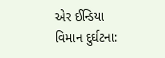એર ઈન્ડિયા વિમાન દુર્ઘટના: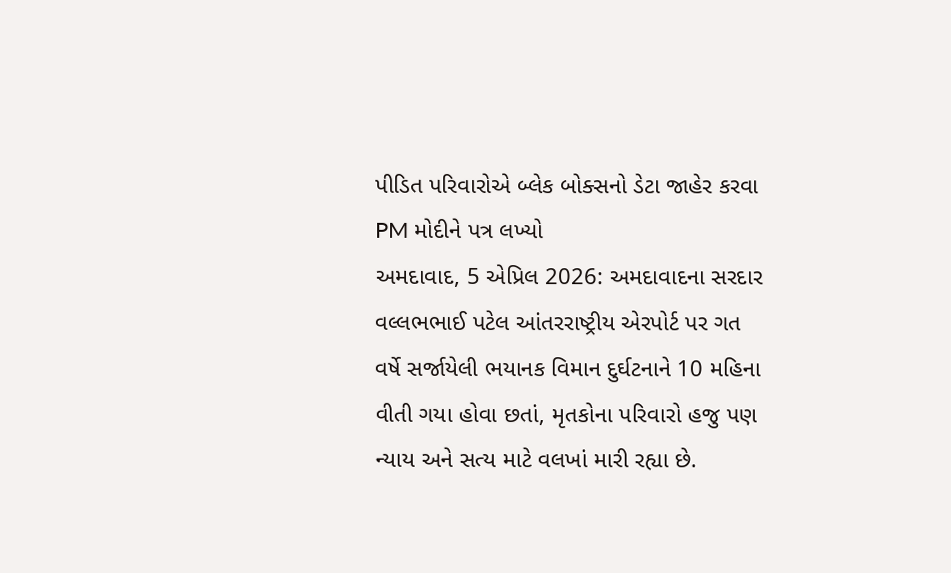પીડિત પરિવારોએ બ્લેક બોક્સનો ડેટા જાહેર કરવા PM મોદીને પત્ર લખ્યો
અમદાવાદ, 5 એપ્રિલ 2026: અમદાવાદના સરદાર વલ્લભભાઈ પટેલ આંતરરાષ્ટ્રીય એરપોર્ટ પર ગત વર્ષે સર્જાયેલી ભયાનક વિમાન દુર્ઘટનાને 10 મહિના વીતી ગયા હોવા છતાં, મૃતકોના પરિવારો હજુ પણ ન્યાય અને સત્ય માટે વલખાં મારી રહ્યા છે.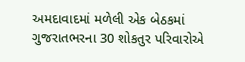અમદાવાદમાં મળેલી એક બેઠકમાં ગુજરાતભરના 30 શોકતુર પરિવારોએ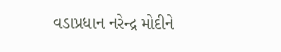વડાપ્રધાન નરેન્દ્ર મોદીને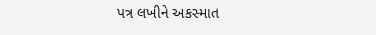પત્ર લખીને અકસ્માત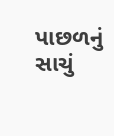પાછળનું સાચું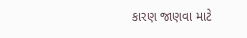કારણ જાણવા માટે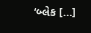‘બ્લેક […]